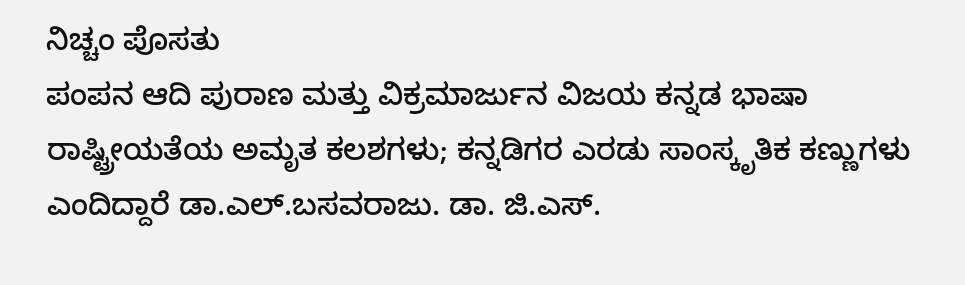ನಿಚ್ಚಂ ಪೊಸತು
ಪಂಪನ ಆದಿ ಪುರಾಣ ಮತ್ತು ವಿಕ್ರಮಾರ್ಜುನ ವಿಜಯ ಕನ್ನಡ ಭಾಷಾ ರಾಷ್ಟ್ರೀಯತೆಯ ಅಮೃತ ಕಲಶಗಳು; ಕನ್ನಡಿಗರ ಎರಡು ಸಾಂಸ್ಕೃತಿಕ ಕಣ್ಣುಗಳು ಎಂದಿದ್ದಾರೆ ಡಾ.ಎಲ್.ಬಸವರಾಜು. ಡಾ. ಜಿ.ಎಸ್.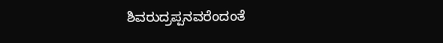ಶಿವರುದ್ರಪ್ಪನವರೆಂದಂತೆ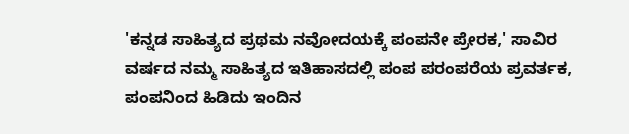'ಕನ್ನಡ ಸಾಹಿತ್ಯದ ಪ್ರಥಮ ನವೋದಯಕ್ಕೆ ಪಂಪನೇ ಪ್ರೇರಕ,' ಸಾವಿರ ವರ್ಷದ ನಮ್ಮ ಸಾಹಿತ್ಯದ ಇತಿಹಾಸದಲ್ಲಿ ಪಂಪ ಪರಂಪರೆಯ ಪ್ರವರ್ತಕ, ಪಂಪನಿಂದ ಹಿಡಿದು ಇಂದಿನ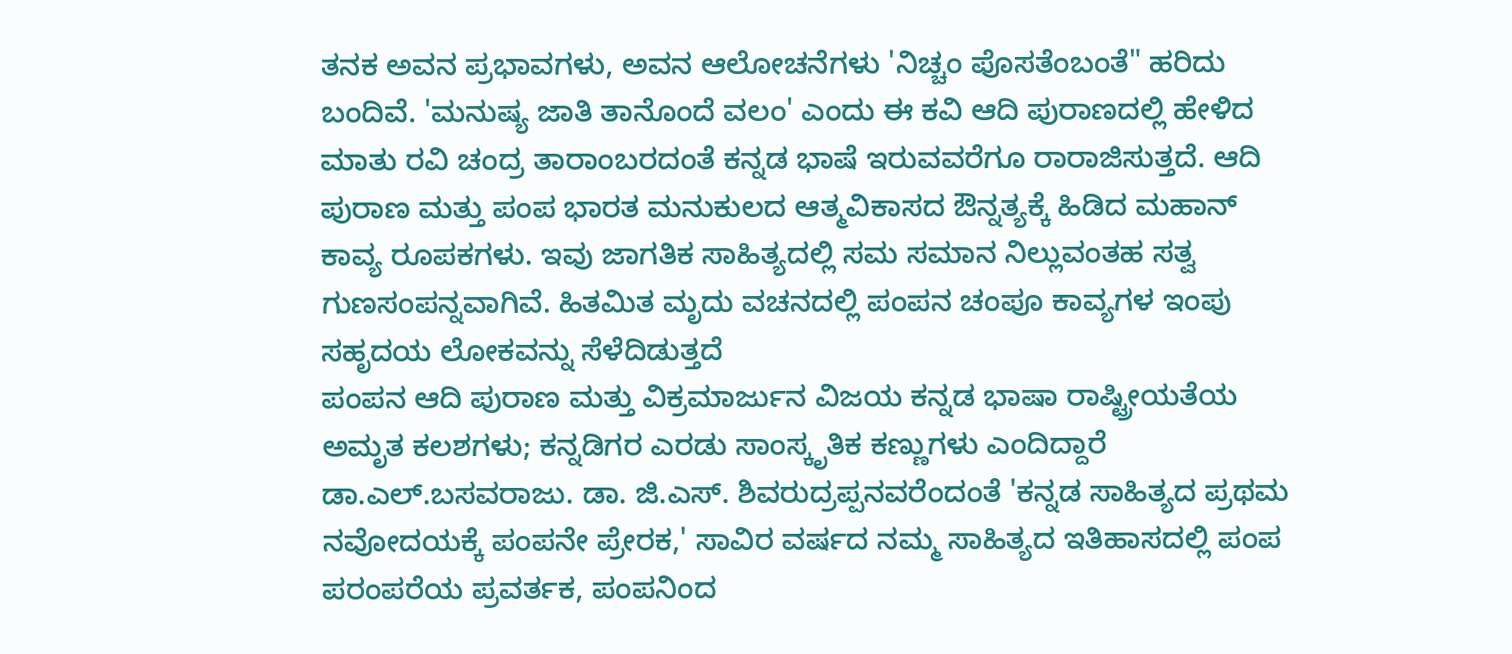ತನಕ ಅವನ ಪ್ರಭಾವಗಳು, ಅವನ ಆಲೋಚನೆಗಳು 'ನಿಚ್ಚಂ ಪೊಸತೆಂಬಂತೆ" ಹರಿದು ಬಂದಿವೆ. 'ಮನುಷ್ಯ ಜಾತಿ ತಾನೊಂದೆ ವಲಂ' ಎಂದು ಈ ಕವಿ ಆದಿ ಪುರಾಣದಲ್ಲಿ ಹೇಳಿದ ಮಾತು ರವಿ ಚಂದ್ರ ತಾರಾಂಬರದಂತೆ ಕನ್ನಡ ಭಾಷೆ ಇರುವವರೆಗೂ ರಾರಾಜಿಸುತ್ತದೆ. ಆದಿ ಪುರಾಣ ಮತ್ತು ಪಂಪ ಭಾರತ ಮನುಕುಲದ ಆತ್ಮವಿಕಾಸದ ಔನ್ನತ್ಯಕ್ಕೆ ಹಿಡಿದ ಮಹಾನ್ ಕಾವ್ಯ ರೂಪಕಗಳು. ಇವು ಜಾಗತಿಕ ಸಾಹಿತ್ಯದಲ್ಲಿ ಸಮ ಸಮಾನ ನಿಲ್ಲುವಂತಹ ಸತ್ವ ಗುಣಸಂಪನ್ನವಾಗಿವೆ. ಹಿತಮಿತ ಮೃದು ವಚನದಲ್ಲಿ ಪಂಪನ ಚಂಪೂ ಕಾವ್ಯಗಳ ಇಂಪು ಸಹೃದಯ ಲೋಕವನ್ನು ಸೆಳೆದಿಡುತ್ತದೆ
ಪಂಪನ ಆದಿ ಪುರಾಣ ಮತ್ತು ವಿಕ್ರಮಾರ್ಜುನ ವಿಜಯ ಕನ್ನಡ ಭಾಷಾ ರಾಷ್ಟ್ರೀಯತೆಯ ಅಮೃತ ಕಲಶಗಳು; ಕನ್ನಡಿಗರ ಎರಡು ಸಾಂಸ್ಕೃತಿಕ ಕಣ್ಣುಗಳು ಎಂದಿದ್ದಾರೆ ಡಾ.ಎಲ್.ಬಸವರಾಜು. ಡಾ. ಜಿ.ಎಸ್. ಶಿವರುದ್ರಪ್ಪನವರೆಂದಂತೆ 'ಕನ್ನಡ ಸಾಹಿತ್ಯದ ಪ್ರಥಮ ನವೋದಯಕ್ಕೆ ಪಂಪನೇ ಪ್ರೇರಕ,' ಸಾವಿರ ವರ್ಷದ ನಮ್ಮ ಸಾಹಿತ್ಯದ ಇತಿಹಾಸದಲ್ಲಿ ಪಂಪ ಪರಂಪರೆಯ ಪ್ರವರ್ತಕ, ಪಂಪನಿಂದ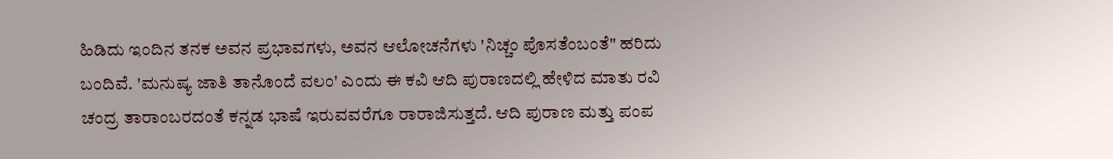ಹಿಡಿದು ಇಂದಿನ ತನಕ ಅವನ ಪ್ರಭಾವಗಳು, ಅವನ ಆಲೋಚನೆಗಳು 'ನಿಚ್ಚಂ ಪೊಸತೆಂಬಂತೆ" ಹರಿದು ಬಂದಿವೆ. 'ಮನುಷ್ಯ ಜಾತಿ ತಾನೊಂದೆ ವಲಂ' ಎಂದು ಈ ಕವಿ ಆದಿ ಪುರಾಣದಲ್ಲಿ ಹೇಳಿದ ಮಾತು ರವಿ ಚಂದ್ರ ತಾರಾಂಬರದಂತೆ ಕನ್ನಡ ಭಾಷೆ ಇರುವವರೆಗೂ ರಾರಾಜಿಸುತ್ತದೆ. ಆದಿ ಪುರಾಣ ಮತ್ತು ಪಂಪ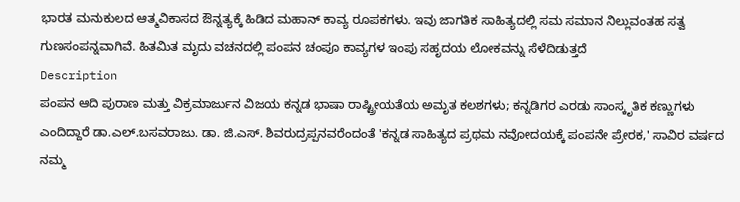ಭಾರತ ಮನುಕುಲದ ಆತ್ಮವಿಕಾಸದ ಔನ್ನತ್ಯಕ್ಕೆ ಹಿಡಿದ ಮಹಾನ್ ಕಾವ್ಯ ರೂಪಕಗಳು. ಇವು ಜಾಗತಿಕ ಸಾಹಿತ್ಯದಲ್ಲಿ ಸಮ ಸಮಾನ ನಿಲ್ಲುವಂತಹ ಸತ್ವ ಗುಣಸಂಪನ್ನವಾಗಿವೆ. ಹಿತಮಿತ ಮೃದು ವಚನದಲ್ಲಿ ಪಂಪನ ಚಂಪೂ ಕಾವ್ಯಗಳ ಇಂಪು ಸಹೃದಯ ಲೋಕವನ್ನು ಸೆಳೆದಿಡುತ್ತದೆ
Description
ಪಂಪನ ಆದಿ ಪುರಾಣ ಮತ್ತು ವಿಕ್ರಮಾರ್ಜುನ ವಿಜಯ ಕನ್ನಡ ಭಾಷಾ ರಾಷ್ಟ್ರೀಯತೆಯ ಅಮೃತ ಕಲಶಗಳು; ಕನ್ನಡಿಗರ ಎರಡು ಸಾಂಸ್ಕೃತಿಕ ಕಣ್ಣುಗಳು ಎಂದಿದ್ದಾರೆ ಡಾ.ಎಲ್.ಬಸವರಾಜು. ಡಾ. ಜಿ.ಎಸ್. ಶಿವರುದ್ರಪ್ಪನವರೆಂದಂತೆ 'ಕನ್ನಡ ಸಾಹಿತ್ಯದ ಪ್ರಥಮ ನವೋದಯಕ್ಕೆ ಪಂಪನೇ ಪ್ರೇರಕ,' ಸಾವಿರ ವರ್ಷದ ನಮ್ಮ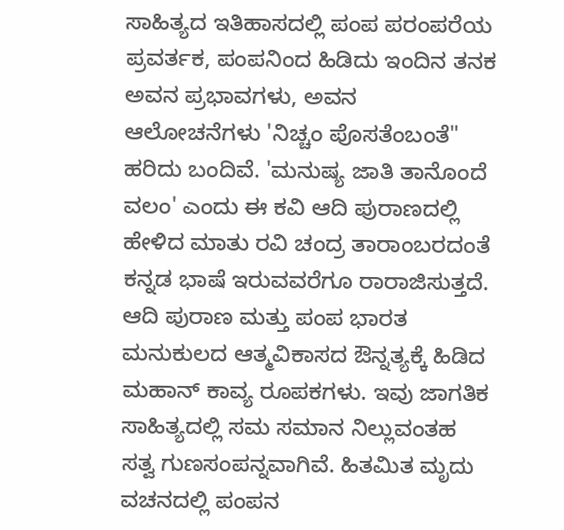ಸಾಹಿತ್ಯದ ಇತಿಹಾಸದಲ್ಲಿ ಪಂಪ ಪರಂಪರೆಯ ಪ್ರವರ್ತಕ, ಪಂಪನಿಂದ ಹಿಡಿದು ಇಂದಿನ ತನಕ ಅವನ ಪ್ರಭಾವಗಳು, ಅವನ ಆಲೋಚನೆಗಳು 'ನಿಚ್ಚಂ ಪೊಸತೆಂಬಂತೆ" ಹರಿದು ಬಂದಿವೆ. 'ಮನುಷ್ಯ ಜಾತಿ ತಾನೊಂದೆ ವಲಂ' ಎಂದು ಈ ಕವಿ ಆದಿ ಪುರಾಣದಲ್ಲಿ ಹೇಳಿದ ಮಾತು ರವಿ ಚಂದ್ರ ತಾರಾಂಬರದಂತೆ ಕನ್ನಡ ಭಾಷೆ ಇರುವವರೆಗೂ ರಾರಾಜಿಸುತ್ತದೆ. ಆದಿ ಪುರಾಣ ಮತ್ತು ಪಂಪ ಭಾರತ ಮನುಕುಲದ ಆತ್ಮವಿಕಾಸದ ಔನ್ನತ್ಯಕ್ಕೆ ಹಿಡಿದ ಮಹಾನ್ ಕಾವ್ಯ ರೂಪಕಗಳು. ಇವು ಜಾಗತಿಕ ಸಾಹಿತ್ಯದಲ್ಲಿ ಸಮ ಸಮಾನ ನಿಲ್ಲುವಂತಹ ಸತ್ವ ಗುಣಸಂಪನ್ನವಾಗಿವೆ. ಹಿತಮಿತ ಮೃದು ವಚನದಲ್ಲಿ ಪಂಪನ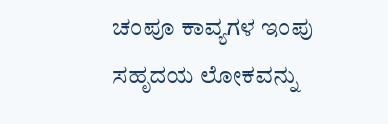ಚಂಪೂ ಕಾವ್ಯಗಳ ಇಂಪು ಸಹೃದಯ ಲೋಕವನ್ನು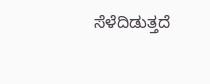ಸೆಳೆದಿಡುತ್ತದೆ